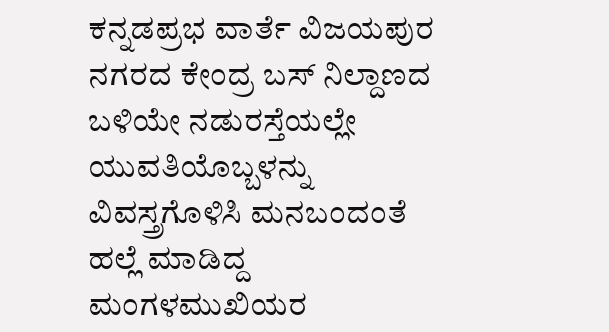ಕನ್ನಡಪ್ರಭ ವಾರ್ತೆ ವಿಜಯಪುರ ನಗರದ ಕೇಂದ್ರ ಬಸ್ ನಿಲ್ದಾಣದ ಬಳಿಯೇ ನಡುರಸ್ತೆಯಲ್ಲೇ ಯುವತಿಯೊಬ್ಬಳನ್ನು ವಿವಸ್ತ್ರಗೊಳಿಸಿ ಮನಬಂದಂತೆ ಹಲ್ಲೆ ಮಾಡಿದ್ದ ಮಂಗಳಮುಖಿಯರ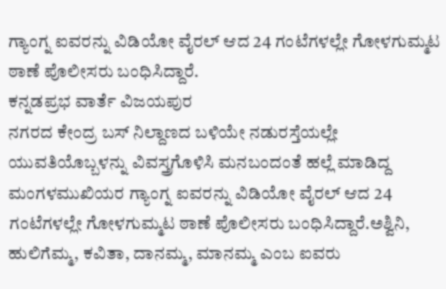ಗ್ಯಾಂಗ್ನ ಐವರನ್ನು ವಿಡಿಯೋ ವೈರಲ್ ಆದ 24 ಗಂಟೆಗಳಲ್ಲೇ ಗೋಳಗುಮ್ಮಟ ಠಾಣೆ ಪೊಲೀಸರು ಬಂಧಿಸಿದ್ದಾರೆ.
ಕನ್ನಡಪ್ರಭ ವಾರ್ತೆ ವಿಜಯಪುರ
ನಗರದ ಕೇಂದ್ರ ಬಸ್ ನಿಲ್ದಾಣದ ಬಳಿಯೇ ನಡುರಸ್ತೆಯಲ್ಲೇ ಯುವತಿಯೊಬ್ಬಳನ್ನು ವಿವಸ್ತ್ರಗೊಳಿಸಿ ಮನಬಂದಂತೆ ಹಲ್ಲೆ ಮಾಡಿದ್ದ ಮಂಗಳಮುಖಿಯರ ಗ್ಯಾಂಗ್ನ ಐವರನ್ನು ವಿಡಿಯೋ ವೈರಲ್ ಆದ 24 ಗಂಟೆಗಳಲ್ಲೇ ಗೋಳಗುಮ್ಮಟ ಠಾಣೆ ಪೊಲೀಸರು ಬಂಧಿಸಿದ್ದಾರೆ.ಅಶ್ವಿನಿ, ಹುಲಿಗೆಮ್ಮ, ಕವಿತಾ, ದಾನಮ್ಮ, ಮಾನಮ್ಮ ಎಂಬ ಐವರು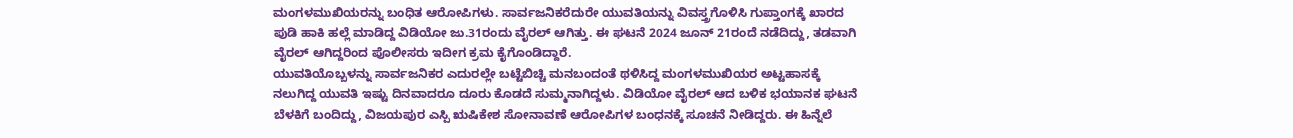ಮಂಗಳಮುಖಿಯರನ್ನು ಬಂಧಿತ ಆರೋಪಿಗಳು. ಸಾರ್ವಜನಿಕರೆದುರೇ ಯುವತಿಯನ್ನು ವಿವಸ್ತ್ರಗೊಳಿಸಿ ಗುಪ್ತಾಂಗಕ್ಕೆ ಖಾರದ ಪುಡಿ ಹಾಕಿ ಹಲ್ಲೆ ಮಾಡಿದ್ದ ವಿಡಿಯೋ ಜು.31ರಂದು ವೈರಲ್ ಆಗಿತ್ತು. ಈ ಘಟನೆ 2024 ಜೂನ್ 21ರಂದೆ ನಡೆದಿದ್ದು, ತಡವಾಗಿ ವೈರಲ್ ಆಗಿದ್ದರಿಂದ ಪೊಲೀಸರು ಇದೀಗ ಕ್ರಮ ಕೈಗೊಂಡಿದ್ದಾರೆ.
ಯುವತಿಯೊಬ್ಬಳನ್ನು ಸಾರ್ವಜನಿಕರ ಎದುರಲ್ಲೇ ಬಟ್ಟೆಬಿಚ್ಚಿ ಮನಬಂದಂತೆ ಥಳಿಸಿದ್ದ ಮಂಗಳಮುಖಿಯರ ಅಟ್ಟಹಾಸಕ್ಕೆ ನಲುಗಿದ್ದ ಯುವತಿ ಇಷ್ಟು ದಿನವಾದರೂ ದೂರು ಕೊಡದೆ ಸುಮ್ಮನಾಗಿದ್ದಳು. ವಿಡಿಯೋ ವೈರಲ್ ಆದ ಬಳಿಕ ಭಯಾನಕ ಘಟನೆ ಬೆಳಕಿಗೆ ಬಂದಿದ್ದು, ವಿಜಯಪುರ ಎಸ್ಪಿ ಋಷಿಕೇಶ ಸೋನಾವಣೆ ಆರೋಪಿಗಳ ಬಂಧನಕ್ಕೆ ಸೂಚನೆ ನೀಡಿದ್ದರು. ಈ ಹಿನ್ನೆಲೆ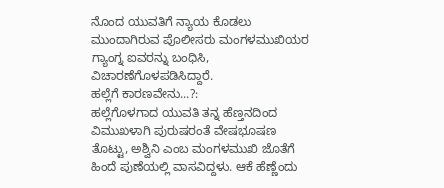ನೊಂದ ಯುವತಿಗೆ ನ್ಯಾಯ ಕೊಡಲು ಮುಂದಾಗಿರುವ ಪೊಲೀಸರು ಮಂಗಳಮುಖಿಯರ ಗ್ಯಾಂಗ್ನ ಐವರನ್ನು ಬಂಧಿಸಿ, ವಿಚಾರಣೆಗೊಳಪಡಿಸಿದ್ದಾರೆ.
ಹಲ್ಲೆಗೆ ಕಾರಣವೇನು...?:
ಹಲ್ಲೆಗೊಳಗಾದ ಯುವತಿ ತನ್ನ ಹೆಣ್ತನದಿಂದ ವಿಮುಖಳಾಗಿ ಪುರುಷರಂತೆ ವೇಷಭೂಷಣ ತೊಟ್ಟು, ಅಶ್ವಿನಿ ಎಂಬ ಮಂಗಳಮುಖಿ ಜೊತೆಗೆ ಹಿಂದೆ ಪುಣೆಯಲ್ಲಿ ವಾಸವಿದ್ದಳು. ಆಕೆ ಹೆಣ್ಣೆಂದು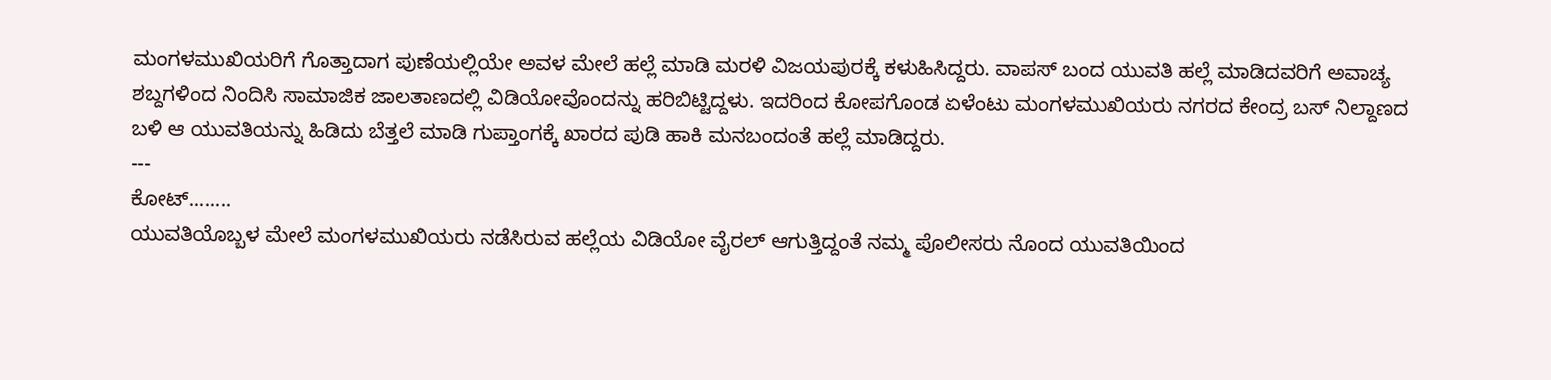ಮಂಗಳಮುಖಿಯರಿಗೆ ಗೊತ್ತಾದಾಗ ಪುಣೆಯಲ್ಲಿಯೇ ಅವಳ ಮೇಲೆ ಹಲ್ಲೆ ಮಾಡಿ ಮರಳಿ ವಿಜಯಪುರಕ್ಕೆ ಕಳುಹಿಸಿದ್ದರು. ವಾಪಸ್ ಬಂದ ಯುವತಿ ಹಲ್ಲೆ ಮಾಡಿದವರಿಗೆ ಅವಾಚ್ಯ ಶಬ್ದಗಳಿಂದ ನಿಂದಿಸಿ ಸಾಮಾಜಿಕ ಜಾಲತಾಣದಲ್ಲಿ ವಿಡಿಯೋವೊಂದನ್ನು ಹರಿಬಿಟ್ಟಿದ್ದಳು. ಇದರಿಂದ ಕೋಪಗೊಂಡ ಏಳೆಂಟು ಮಂಗಳಮುಖಿಯರು ನಗರದ ಕೇಂದ್ರ ಬಸ್ ನಿಲ್ದಾಣದ ಬಳಿ ಆ ಯುವತಿಯನ್ನು ಹಿಡಿದು ಬೆತ್ತಲೆ ಮಾಡಿ ಗುಪ್ತಾಂಗಕ್ಕೆ ಖಾರದ ಪುಡಿ ಹಾಕಿ ಮನಬಂದಂತೆ ಹಲ್ಲೆ ಮಾಡಿದ್ದರು.
---
ಕೋಟ್........
ಯುವತಿಯೊಬ್ಬಳ ಮೇಲೆ ಮಂಗಳಮುಖಿಯರು ನಡೆಸಿರುವ ಹಲ್ಲೆಯ ವಿಡಿಯೋ ವೈರಲ್ ಆಗುತ್ತಿದ್ದಂತೆ ನಮ್ಮ ಪೊಲೀಸರು ನೊಂದ ಯುವತಿಯಿಂದ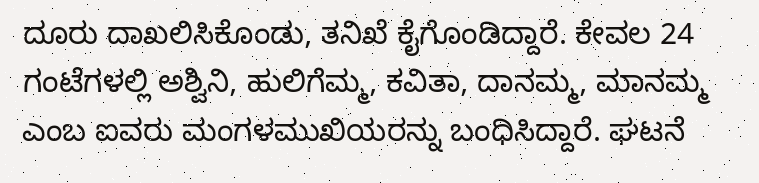ದೂರು ದಾಖಲಿಸಿಕೊಂಡು, ತನಿಖೆ ಕೈಗೊಂಡಿದ್ದಾರೆ. ಕೇವಲ 24 ಗಂಟೆಗಳಲ್ಲಿ ಅಶ್ವಿನಿ, ಹುಲಿಗೆಮ್ಮ, ಕವಿತಾ, ದಾನಮ್ಮ, ಮಾನಮ್ಮ ಎಂಬ ಐವರು ಮಂಗಳಮುಖಿಯರನ್ನು ಬಂಧಿಸಿದ್ದಾರೆ. ಘಟನೆ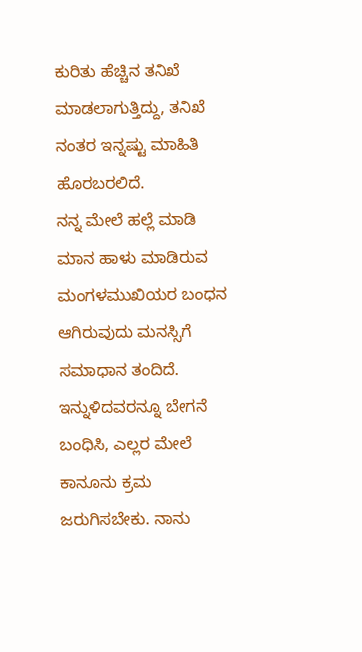ಕುರಿತು ಹೆಚ್ಚಿನ ತನಿಖೆ ಮಾಡಲಾಗುತ್ತಿದ್ದು, ತನಿಖೆ ನಂತರ ಇನ್ನಷ್ಟು ಮಾಹಿತಿ ಹೊರಬರಲಿದೆ.
ನನ್ನ ಮೇಲೆ ಹಲ್ಲೆ ಮಾಡಿ ಮಾನ ಹಾಳು ಮಾಡಿರುವ ಮಂಗಳಮುಖಿಯರ ಬಂಧನ ಆಗಿರುವುದು ಮನಸ್ಸಿಗೆ ಸಮಾಧಾನ ತಂದಿದೆ. ಇನ್ನುಳಿದವರನ್ನೂ ಬೇಗನೆ ಬಂಧಿಸಿ, ಎಲ್ಲರ ಮೇಲೆ ಕಾನೂನು ಕ್ರಮ ಜರುಗಿಸಬೇಕು. ನಾನು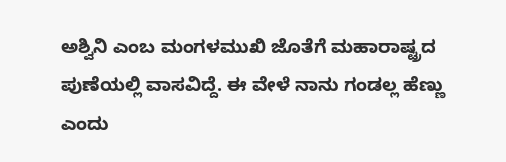ಅಶ್ವಿನಿ ಎಂಬ ಮಂಗಳಮುಖಿ ಜೊತೆಗೆ ಮಹಾರಾಷ್ಟ್ರದ ಪುಣೆಯಲ್ಲಿ ವಾಸವಿದ್ದೆ. ಈ ವೇಳೆ ನಾನು ಗಂಡಲ್ಲ ಹೆಣ್ಣು ಎಂದು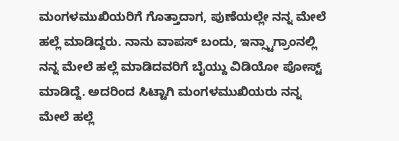ಮಂಗಳಮುಖಿಯರಿಗೆ ಗೊತ್ತಾದಾಗ, ಪುಣೆಯಲ್ಲೇ ನನ್ನ ಮೇಲೆ ಹಲ್ಲೆ ಮಾಡಿದ್ದರು. ನಾನು ವಾಪಸ್ ಬಂದು, ಇನ್ಸ್ಟಾಗ್ರಾಂನಲ್ಲಿ ನನ್ನ ಮೇಲೆ ಹಲ್ಲೆ ಮಾಡಿದವರಿಗೆ ಬೈಯ್ದು ವಿಡಿಯೋ ಪೋಸ್ಟ್ ಮಾಡಿದ್ದೆ. ಅದರಿಂದ ಸಿಟ್ಟಾಗಿ ಮಂಗಳಮುಖಿಯರು ನನ್ನ ಮೇಲೆ ಹಲ್ಲೆ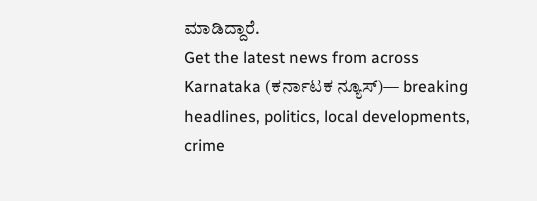ಮಾಡಿದ್ದಾರೆ.
Get the latest news from across Karnataka (ಕರ್ನಾಟಕ ನ್ಯೂಸ್)— breaking headlines, politics, local developments, crime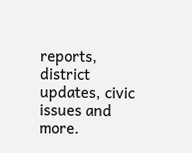reports, district updates, civic issues and more.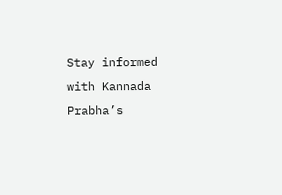Stay informed with Kannada Prabha’s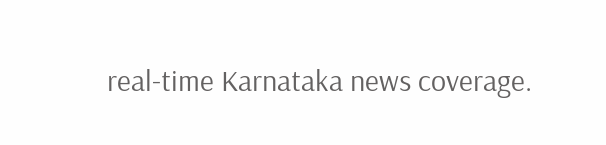real‑time Karnataka news coverage.